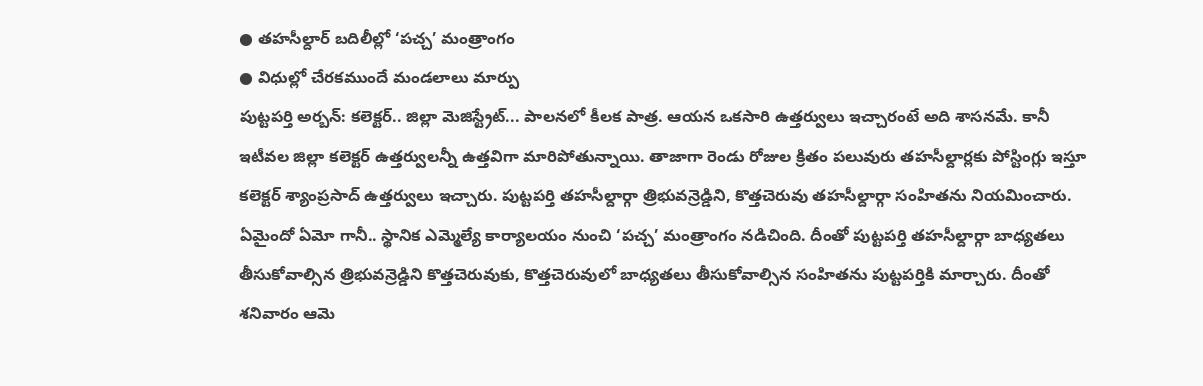● తహసీల్దార్ బదిలీల్లో ‘పచ్చ’ మంత్రాంగం
● విధుల్లో చేరకముందే మండలాలు మార్పు
పుట్టపర్తి అర్బన్: కలెక్టర్.. జిల్లా మెజిస్ట్రేట్... పాలనలో కీలక పాత్ర. ఆయన ఒకసారి ఉత్తర్వులు ఇచ్చారంటే అది శాసనమే. కానీ ఇటీవల జిల్లా కలెక్టర్ ఉత్తర్వులన్నీ ఉత్తవిగా మారిపోతున్నాయి. తాజాగా రెండు రోజుల క్రితం పలువురు తహసీల్దార్లకు పోస్టింగ్లు ఇస్తూ కలెక్టర్ శ్యాంప్రసాద్ ఉత్తర్వులు ఇచ్చారు. పుట్టపర్తి తహసీల్దార్గా త్రిభువన్రెడ్డిని, కొత్తచెరువు తహసీల్దార్గా సంహితను నియమించారు. ఏమైందో ఏమో గానీ.. స్థానిక ఎమ్మెల్యే కార్యాలయం నుంచి ‘పచ్చ’ మంత్రాంగం నడిచింది. దీంతో పుట్టపర్తి తహసీల్దార్గా బాధ్యతలు తీసుకోవాల్సిన త్రిభువన్రెడ్డిని కొత్తచెరువుకు, కొత్తచెరువులో బాధ్యతలు తీసుకోవాల్సిన సంహితను పుట్టపర్తికి మార్చారు. దీంతో శనివారం ఆమె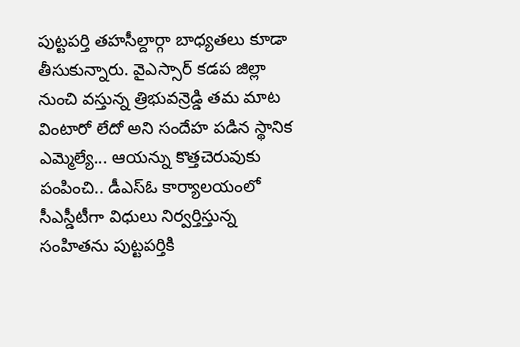పుట్టపర్తి తహసీల్దార్గా బాధ్యతలు కూడా తీసుకున్నారు. వైఎస్సార్ కడప జిల్లా నుంచి వస్తున్న త్రిభువన్రెడ్డి తమ మాట వింటారో లేదో అని సందేహ పడిన స్థానిక ఎమ్మెల్యే... ఆయన్ను కొత్తచెరువుకు పంపించి.. డీఎస్ఓ కార్యాలయంలో సీఎస్డీటీగా విధులు నిర్వర్తిస్తున్న సంహితను పుట్టపర్తికి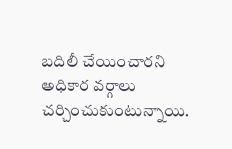బదిలీ చేయించారని అధికార వర్గాలు చర్చించుకుంటున్నాయి.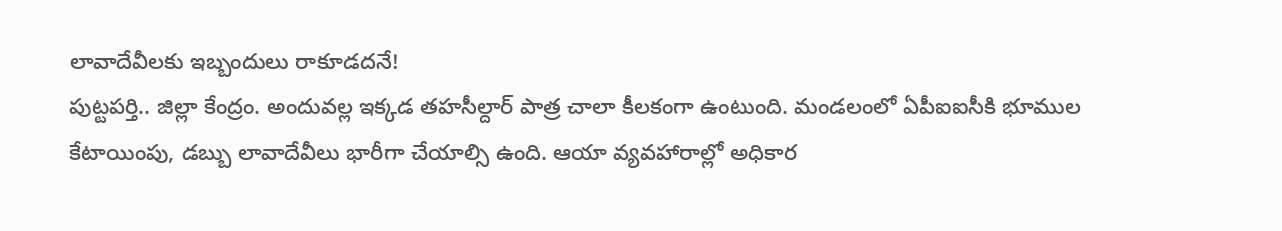లావాదేవీలకు ఇబ్బందులు రాకూడదనే!
పుట్టపర్తి.. జిల్లా కేంద్రం. అందువల్ల ఇక్కడ తహసీల్దార్ పాత్ర చాలా కీలకంగా ఉంటుంది. మండలంలో ఏపీఐఐసీకి భూముల కేటాయింపు, డబ్బు లావాదేవీలు భారీగా చేయాల్సి ఉంది. ఆయా వ్యవహారాల్లో అధికార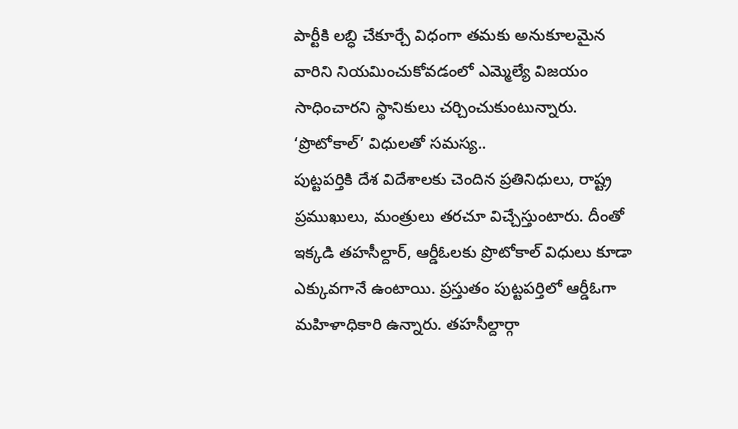పార్టీకి లబ్ధి చేకూర్చే విధంగా తమకు అనుకూలమైన వారిని నియమించుకోవడంలో ఎమ్మెల్యే విజయం సాధించారని స్థానికులు చర్చించుకుంటున్నారు.
‘ప్రొటోకాల్’ విధులతో సమస్య..
పుట్టపర్తికి దేశ విదేశాలకు చెందిన ప్రతినిధులు, రాష్ట్ర ప్రముఖులు, మంత్రులు తరచూ విచ్చేస్తుంటారు. దీంతో ఇక్కడి తహసీల్దార్, ఆర్డీఓలకు ప్రొటోకాల్ విధులు కూడా ఎక్కువగానే ఉంటాయి. ప్రస్తుతం పుట్టపర్తిలో ఆర్డీఓగా మహిళాధికారి ఉన్నారు. తహసీల్దార్గా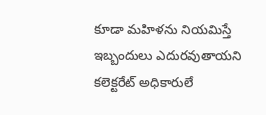కూడా మహిళను నియమిస్తే ఇబ్బందులు ఎదురవుతాయని కలెక్టరేట్ అధికారులే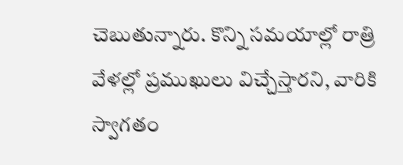చెబుతున్నారు. కొన్ని సమయాల్లో రాత్రి వేళల్లో ప్రముఖులు విచ్చేస్తారని, వారికి స్వాగతం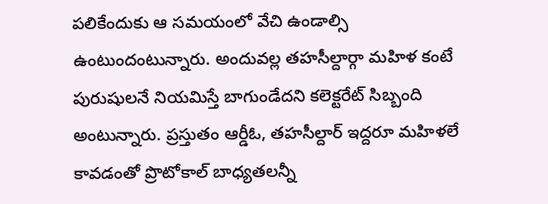పలికేందుకు ఆ సమయంలో వేచి ఉండాల్సి ఉంటుందంటున్నారు. అందువల్ల తహసీల్దార్గా మహిళ కంటే పురుషులనే నియమిస్తే బాగుండేదని కలెక్టరేట్ సిబ్బంది అంటున్నారు. ప్రస్తుతం ఆర్డీఓ, తహసీల్దార్ ఇద్దరూ మహిళలే కావడంతో ప్రొటోకాల్ బాధ్యతలన్నీ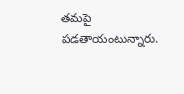తమపై పడతాయంటున్నారు.